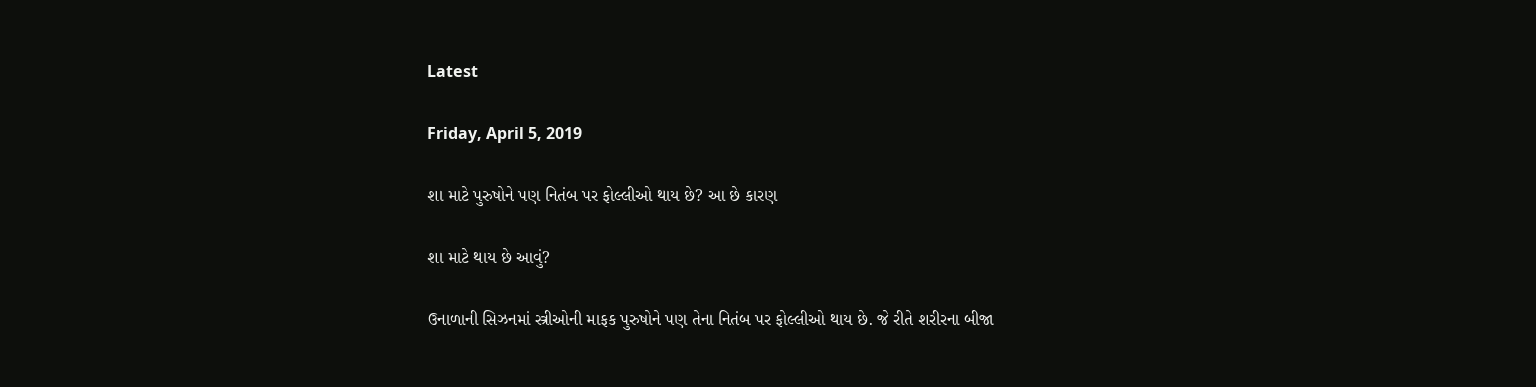Latest

Friday, April 5, 2019

શા માટે પુરુષોને પણ નિતંબ પર ફોલ્લીઓ થાય છે? આ છે કારણ

શા માટે થાય છે આવું?

ઉનાળાની સિઝનમાં સ્ત્રીઓની માફક પુરુષોને પણ તેના નિતંબ પર ફોલ્લીઓ થાય છે. જે રીતે શરીરના બીજા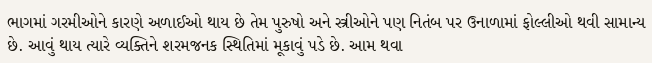ભાગમાં ગરમીઓને કારણે અળાઈઓ થાય છે તેમ પુરુષો અને સ્ત્રીઓને પણ નિતંબ પર ઉનાળામાં ફોલ્લીઓ થવી સામાન્ય છે. આવું થાય ત્યારે વ્યક્તિને શરમજનક સ્થિતિમાં મૂકાવું પડે છે. આમ થવા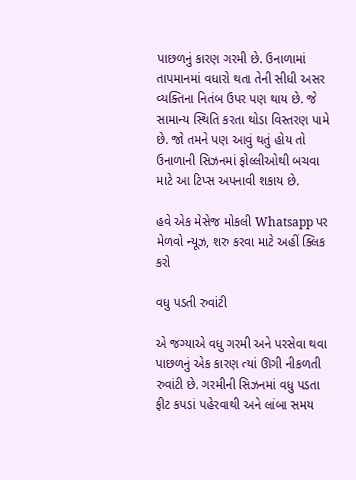પાછળનું કારણ ગરમી છે. ઉનાળામાં તાપમાનમાં વધારો થતા તેની સીધી અસર વ્યક્તિના નિતંબ ઉપર પણ થાય છે. જે સામાન્ય સ્થિતિ કરતા થોડા વિસ્તરણ પામે છે. જો તમને પણ આવું થતું હોય તો ઉનાળાની સિઝનમાં ફોલ્લીઓથી બચવા માટે આ ટિપ્સ અપનાવી શકાય છે.

હવે એક મેસેજ મોકલી Whatsapp પર મેળવો ન્યૂઝ, શરુ કરવા માટે અહીં ક્લિક કરો

વધુ પડતી રુવાંટી

એ જગ્યાએ વધુ ગરમી અને પરસેવા થવા પાછળનું એક કારણ ત્યાં ઊગી નીકળતી રુવાંટી છે. ગરમીની સિઝનમાં વધુ પડતા ફીટ કપડાં પહેરવાથી અને લાંબા સમય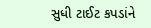સુધી ટાઈટ કપડાંને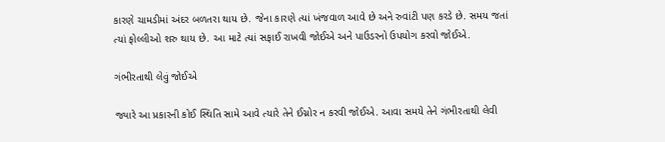કારણે ચામડીમાં અંદર બળતરા થાય છે. જેના કારણે ત્યાં ખંજવાળ આવે છે અને રુવાંટી પણ કરડે છે. સમય જતાં ત્યાં ફોલ્લીઓ શરુ થાય છે. આ માટે ત્યાં સફાઈ રાખવી જોઈએ અને પાઉડરનો ઉપયોગ કરવો જોઈએ.

ગંભીરતાથી લેવું જોઈએ

જ્યારે આ પ્રકારની કોઈ સ્થિતિ સામે આવે ત્યારે તેને ઈગ્નોર ન કરવી જોઈએ. આવા સમયે તેને ગંભીરતાથી લેવી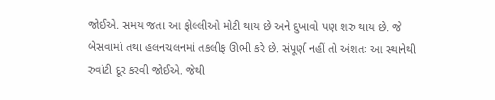જોઈએ. સમય જતા આ ફોલ્લીઓ મોટી થાય છે અને દુખાવો પણ શરુ થાય છે. જે બેસવામાં તથા હલનચલનમાં તકલીફ ઊભી કરે છે. સંપૂર્ણ નહીં તો અંશતઃ આ સ્થાનેથી રુવાંટી દૂર કરવી જોઈએ. જેથી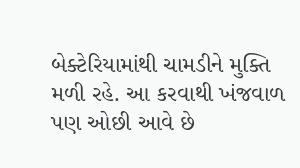બેક્ટેરિયામાંથી ચામડીને મુક્તિ મળી રહે. આ કરવાથી ખંજવાળ પણ ઓછી આવે છે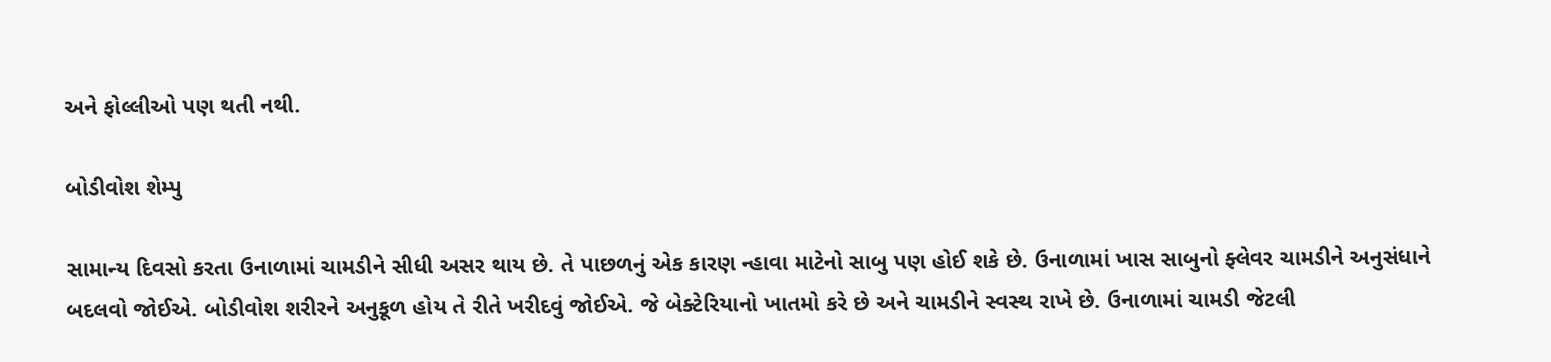અને ફોલ્લીઓ પણ થતી નથી.

બોડીવોશ શેમ્પુ

સામાન્ય દિવસો કરતા ઉનાળામાં ચામડીને સીધી અસર થાય છે. તે પાછળનું એક કારણ ન્હાવા માટેનો સાબુ પણ હોઈ શકે છે. ઉનાળામાં ખાસ સાબુનો ફ્લેવર ચામડીને અનુસંધાને બદલવો જોઈએ. બોડીવોશ શરીરને અનુકૂળ હોય તે રીતે ખરીદવું જોઈએ. જે બેક્ટેરિયાનો ખાતમો કરે છે અને ચામડીને સ્વસ્થ રાખે છે. ઉનાળામાં ચામડી જેટલી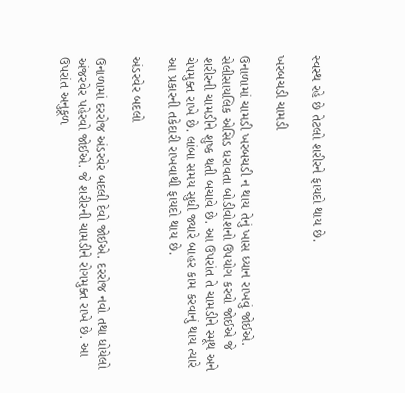સ્વસ્થ રહે છે તેટલો શરીરને ફાયદો થાય છે.

ખરબચડી ચામડી

ઉનાળામાં ચામડી ખરબચડી ન થાય તેનું ખાસ ધ્યાન રાખવું જોઈએ. સેલીસાયલિક એસિડ ધરાવતા બોડીવોશનો ઉપયોગ કરવો જોઈએ જે શરીરની ચામડીને શુષ્ક થતી બચાવે છે. આ ઉપરાંત તે ચામડીને સ્મૂથ અને ચેપમુક્ત રાખે છે. લાંબા સમય સુધી જ્યારે બાહર કામ કરવાનું થાય ત્યારે આ પ્રકારની તકેદારી રાખવાથી ફાયદો થાય છે.

અંડરવેર બદલો

ઉનાળામાં દરરોજ અંડરવેર બદલી દેવો જોઈએ. દરરોજ નવો તથા ધોયેલો અંજરવેર પહેરવો જોઈએ. જે શરીરની ચામડીને રોગમુક્ત રાખે છે. આ ઉપરાંત અનુકૂળ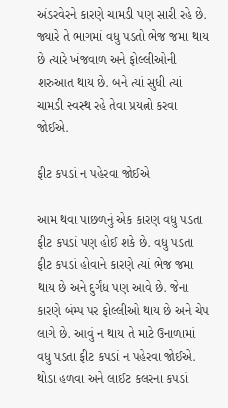અંડરવેરને કારણે ચામડી પણ સારી રહે છે. જ્યારે તે ભાગમાં વધુ પડતો ભેજ જમા થાય છે ત્યારે ખંજવાળ અને ફોલ્લીઓની શરુઆત થાય છે. બને ત્યાં સુધી ત્યાં ચામડી સ્વસ્થ રહે તેવા પ્રયત્નો કરવા જોઈએ.

ફીટ કપડાં ન પહેરવા જોઈએ

આમ થવા પાછળનું એક કારણ વધુ પડતા ફીટ કપડાં પણ હોઈ શકે છે. વધુ પડતા ફીટ કપડાં હોવાને કારણે ત્યાં ભેજ જમા થાય છે અને દુર્ગંધ પણ આવે છે. જેના કારણે બંમ્પ પર ફોલ્લીઓ થાય છે અને ચેપ લાગે છે. આવું ન થાય તે માટે ઉનાળામાં વધુ પડતા ફીટ કપડાં ન પહેરવા જોઈએ. થોડા હળવા અને લાઈટ કલરના કપડાં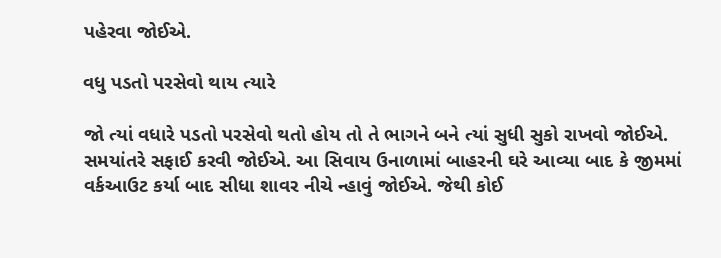પહેરવા જોઈએ.

વધુ પડતો પરસેવો થાય ત્યારે

જો ત્યાં વધારે પડતો પરસેવો થતો હોય તો તે ભાગને બને ત્યાં સુધી સુકો રાખવો જોઈએ. સમયાંતરે સફાઈ કરવી જોઈએ. આ સિવાય ઉનાળામાં બાહરની ઘરે આવ્યા બાદ કે જીમમાં વર્કઆઉટ કર્યા બાદ સીધા શાવર નીચે ન્હાવું જોઈએ. જેથી કોઈ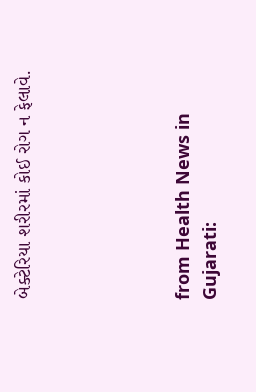બેક્ટેરિયા શરીરમાં કોઈ રોગ ન ફેલાવે.





from Health News in Gujarati: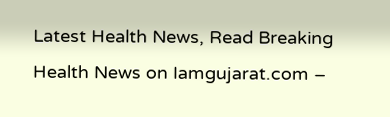Latest Health News, Read Breaking Health News on Iamgujarat.com –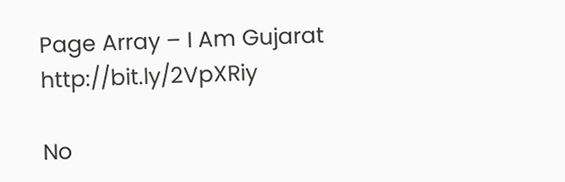Page Array – I Am Gujarat http://bit.ly/2VpXRiy

No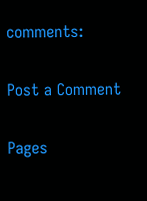comments:

Post a Comment

Pages